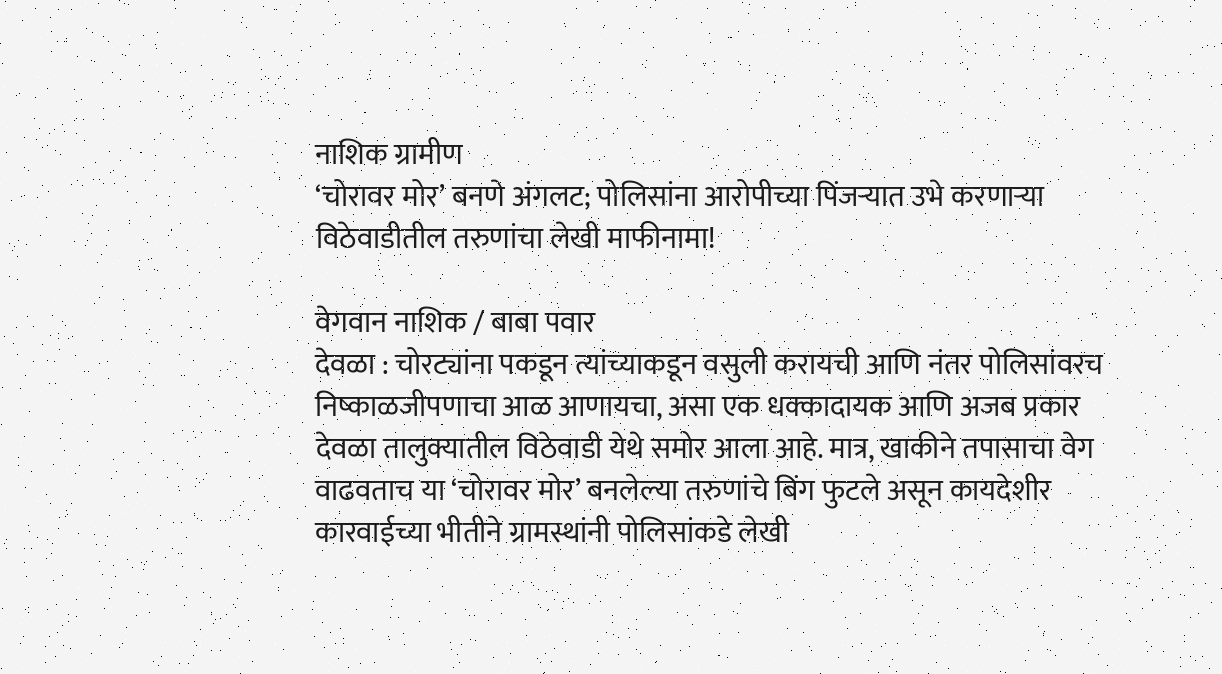नाशिक ग्रामीण
‘चोरावर मोर’ बनणे अंगलट; पोलिसांना आरोपीच्या पिंजऱ्यात उभे करणाऱ्या विठेवाडीतील तरुणांचा लेखी माफीनामा!

वेगवान नाशिक / बाबा पवार
देवळा : चोरट्यांना पकडून त्यांच्याकडून वसुली करायची आणि नंतर पोलिसांवरच निष्काळजीपणाचा आळ आणायचा, असा एक धक्कादायक आणि अजब प्रकार देवळा तालुक्यातील विठेवाडी येथे समोर आला आहे. मात्र, खाकीने तपासाचा वेग वाढवताच या ‘चोरावर मोर’ बनलेल्या तरुणांचे बिंग फुटले असून कायदेशीर कारवाईच्या भीतीने ग्रामस्थांनी पोलिसांकडे लेखी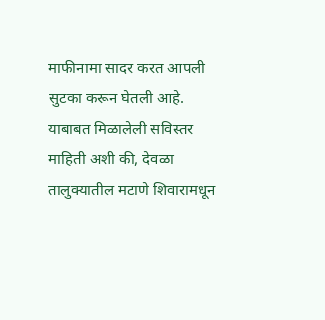माफीनामा सादर करत आपली सुटका करून घेतली आहे.
याबाबत मिळालेली सविस्तर माहिती अशी की, देवळा तालुक्यातील मटाणे शिवारामधून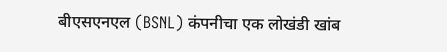बीएसएनएल (BSNL) कंपनीचा एक लोखंडी खांब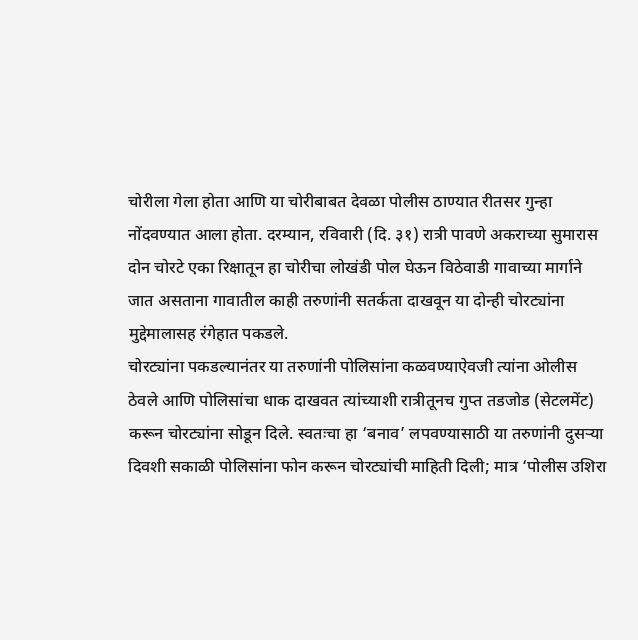चोरीला गेला होता आणि या चोरीबाबत देवळा पोलीस ठाण्यात रीतसर गुन्हा नोंदवण्यात आला होता. दरम्यान, रविवारी (दि. ३१) रात्री पावणे अकराच्या सुमारास दोन चोरटे एका रिक्षातून हा चोरीचा लोखंडी पोल घेऊन विठेवाडी गावाच्या मार्गाने जात असताना गावातील काही तरुणांनी सतर्कता दाखवून या दोन्ही चोरट्यांना मुद्देमालासह रंगेहात पकडले.
चोरट्यांना पकडल्यानंतर या तरुणांनी पोलिसांना कळवण्याऐवजी त्यांना ओलीस ठेवले आणि पोलिसांचा धाक दाखवत त्यांच्याशी रात्रीतूनच गुप्त तडजोड (सेटलमेंट) करून चोरट्यांना सोडून दिले. स्वतःचा हा ‘बनाव’ लपवण्यासाठी या तरुणांनी दुसऱ्या दिवशी सकाळी पोलिसांना फोन करून चोरट्यांची माहिती दिली; मात्र ‘पोलीस उशिरा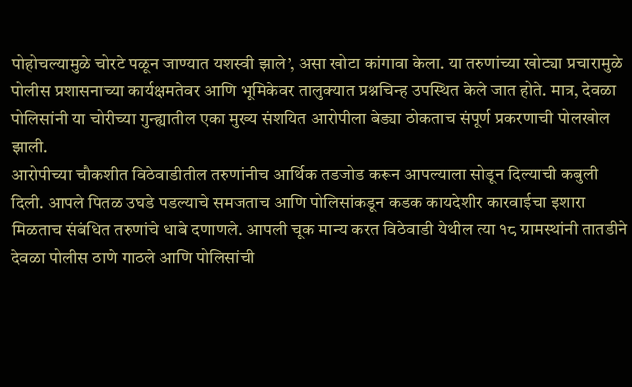पोहोचल्यामुळे चोरटे पळून जाण्यात यशस्वी झाले’, असा खोटा कांगावा केला. या तरुणांच्या खोट्या प्रचारामुळे पोलीस प्रशासनाच्या कार्यक्षमतेवर आणि भूमिकेवर तालुक्यात प्रश्नचिन्ह उपस्थित केले जात होते. मात्र, देवळा पोलिसांनी या चोरीच्या गुन्ह्यातील एका मुख्य संशयित आरोपीला बेड्या ठोकताच संपूर्ण प्रकरणाची पोलखोल झाली.
आरोपीच्या चौकशीत विठेवाडीतील तरुणांनीच आर्थिक तडजोड करून आपल्याला सोडून दिल्याची कबुली दिली. आपले पितळ उघडे पडल्याचे समजताच आणि पोलिसांकडून कडक कायदेशीर कारवाईचा इशारा मिळताच संबंधित तरुणांचे धाबे दणाणले. आपली चूक मान्य करत विठेवाडी येथील त्या १८ ग्रामस्थांनी तातडीने देवळा पोलीस ठाणे गाठले आणि पोलिसांची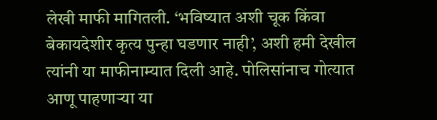लेखी माफी मागितली. ‘भविष्यात अशी चूक किंवा बेकायदेशीर कृत्य पुन्हा घडणार नाही’, अशी हमी देखील त्यांनी या माफीनाम्यात दिली आहे. पोलिसांनाच गोत्यात आणू पाहणाऱ्या या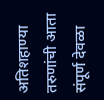अतिशहाण्या तरुणांची आता संपूर्ण देवळा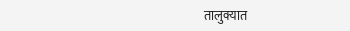तालुक्यात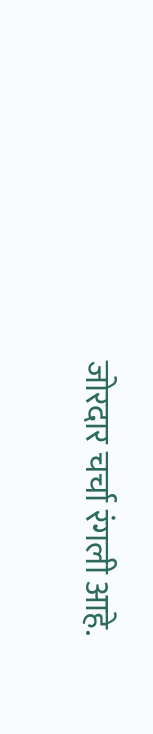जोरदार चर्चा रंगली आहे.